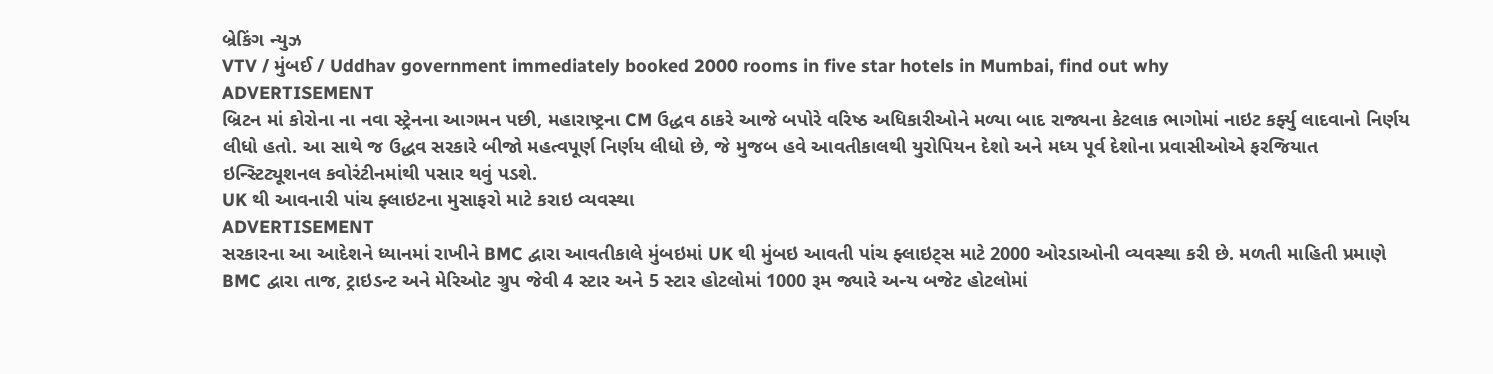બ્રેકિંગ ન્યુઝ
VTV / મુંબઈ / Uddhav government immediately booked 2000 rooms in five star hotels in Mumbai, find out why
ADVERTISEMENT
બ્રિટન માં કોરોના ના નવા સ્ટ્રેનના આગમન પછી, મહારાષ્ટ્રના CM ઉદ્ધવ ઠાકરે આજે બપોરે વરિષ્ઠ અધિકારીઓને મળ્યા બાદ રાજ્યના કેટલાક ભાગોમાં નાઇટ કર્ફ્યુ લાદવાનો નિર્ણય લીધો હતો. આ સાથે જ ઉદ્ધવ સરકારે બીજો મહત્વપૂર્ણ નિર્ણય લીધો છે, જે મુજબ હવે આવતીકાલથી યુરોપિયન દેશો અને મધ્ય પૂર્વ દેશોના પ્રવાસીઓએ ફરજિયાત ઇન્સ્ટિટ્યૂશનલ કવોરંટીનમાંથી પસાર થવું પડશે.
UK થી આવનારી પાંચ ફ્લાઇટના મુસાફરો માટે કરાઇ વ્યવસ્થા
ADVERTISEMENT
સરકારના આ આદેશને ધ્યાનમાં રાખીને BMC દ્વારા આવતીકાલે મુંબઇમાં UK થી મુંબઇ આવતી પાંચ ફ્લાઇટ્સ માટે 2000 ઓરડાઓની વ્યવસ્થા કરી છે. મળતી માહિતી પ્રમાણે BMC દ્વારા તાજ, ટ્રાઇડન્ટ અને મેરિઓટ ગ્રુપ જેવી 4 સ્ટાર અને 5 સ્ટાર હોટલોમાં 1000 રૂમ જ્યારે અન્ય બજેટ હોટલોમાં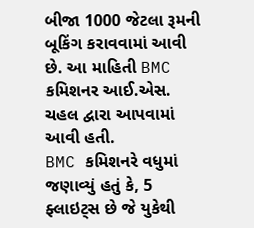બીજા 1000 જેટલા રૂમની બૂકિંગ કરાવવામાં આવી છે. આ માહિતી BMC કમિશનર આઈ.એસ. ચહલ દ્વારા આપવામાં આવી હતી.
BMC કમિશનરે વધુમાં જણાવ્યું હતું કે, 5 ફ્લાઇટ્સ છે જે યુકેથી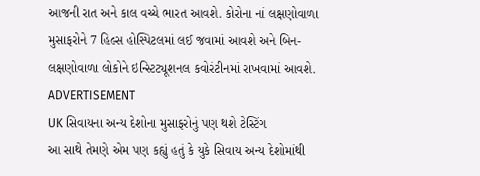આજની રાત અને કાલ વચ્ચે ભારત આવશે. કોરોના નાં લક્ષણોવાળા મુસાફરોને 7 હિલ્સ હોસ્પિટલમાં લઈ જવામાં આવશે અને બિન-લક્ષણોવાળા લોકોને ઇન્સ્ટિટ્યૂશનલ કવોરંટીનમાં રાખવામાં આવશે.
ADVERTISEMENT
UK સિવાયના અન્ય દેશોના મુસાફરોનું પણ થશે ટેસ્ટિંગ
આ સાથે તેમણે એમ પણ કહ્યું હતું કે યુકે સિવાય અન્ય દેશોમાંથી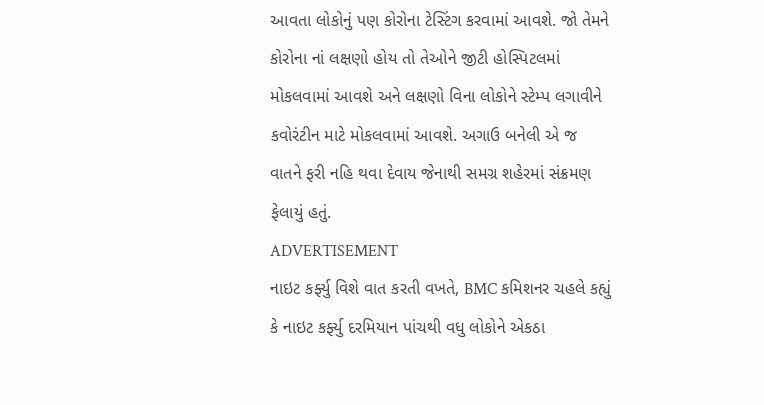આવતા લોકોનું પણ કોરોના ટેસ્ટિંગ કરવામાં આવશે. જો તેમને કોરોના નાં લક્ષણો હોય તો તેઓને જીટી હોસ્પિટલમાં મોકલવામાં આવશે અને લક્ષણો વિના લોકોને સ્ટેમ્પ લગાવીને કવોરંટીન માટે મોકલવામાં આવશે. અગાઉ બનેલી એ જ વાતને ફરી નહિ થવા દેવાય જેનાથી સમગ્ર શહેરમાં સંક્રમણ ફેલાયું હતું.
ADVERTISEMENT
નાઇટ કર્ફ્યુ વિશે વાત કરતી વખતે, BMC કમિશનર ચહલે કહ્યું કે નાઇટ કર્ફ્યુ દરમિયાન પાંચથી વધુ લોકોને એકઠા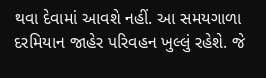થવા દેવામાં આવશે નહીં. આ સમયગાળા દરમિયાન જાહેર પરિવહન ખુલ્લું રહેશે. જે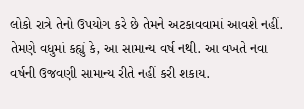લોકો રાત્રે તેનો ઉપયોગ કરે છે તેમને અટકાવવામાં આવશે નહીં. તેમણે વધુમાં કહ્યું કે, આ સામાન્ય વર્ષ નથી. આ વખતે નવા વર્ષની ઉજવણી સામાન્ય રીતે નહીં કરી શકાય.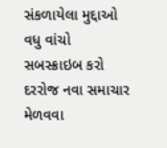સંકળાયેલા મુદ્દાઓ
વધુ વાંચો
સબસ્ક્રાઇબ કરો
દરરોજ નવા સમાચાર મેળવવા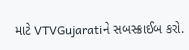માટે VTVGujaratiને સબસ્ક્રાઈબ કરો.